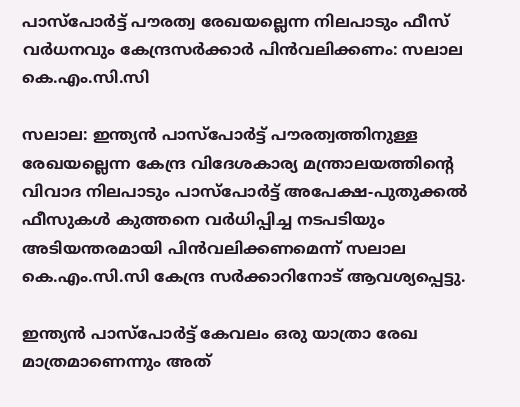പാസ്പോർട്ട് പൗരത്വ രേഖയല്ലെന്ന നിലപാടും ഫീസ് വർധനവും കേന്ദ്രസർക്കാർ പിൻവലിക്കണം: സലാല കെ.എം.സി.സി

സലാല: ഇന്ത്യൻ പാസ്പോർട്ട് പൗരത്വത്തിനുള്ള രേഖയല്ലെന്ന കേന്ദ്ര വിദേശകാര്യ മന്ത്രാലയത്തിന്റെ വിവാദ നിലപാടും പാസ്പോർട്ട് അപേക്ഷ-പുതുക്കൽ ഫീസുകൾ കുത്തനെ വർധിപ്പിച്ച നടപടിയും അടിയന്തരമായി പിൻവലിക്കണമെന്ന് സലാല കെ.എം.സി.സി കേന്ദ്ര സർക്കാറിനോട് ആവശ്യപ്പെട്ടു.

ഇന്ത്യൻ പാസ്പോർട്ട് കേവലം ഒരു യാത്രാ രേഖ മാത്രമാണെന്നും അത്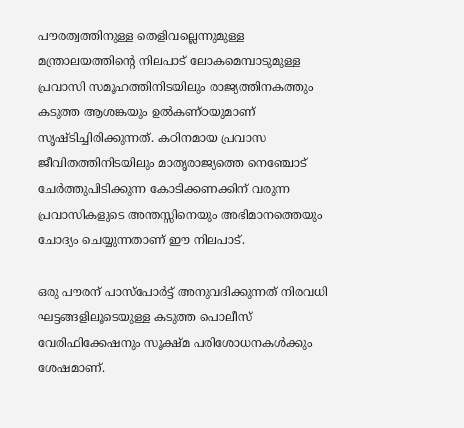പൗരത്വത്തിനുള്ള തെളിവല്ലെന്നുമുള്ള മന്ത്രാലയത്തിന്റെ നിലപാട് ലോകമെമ്പാടുമുള്ള പ്രവാസി സമൂഹത്തിനിടയിലും രാജ്യത്തിനകത്തും കടുത്ത ആശങ്കയും ഉൽകണ്ഠയുമാണ് സൃഷ്ടിച്ചിരിക്കുന്നത്. കഠിനമായ പ്രവാസ ജീവിതത്തിനിടയിലും മാതൃരാജ്യത്തെ നെഞ്ചോട് ചേർത്തുപിടിക്കുന്ന കോടിക്കണക്കിന് വരുന്ന പ്രവാസികളുടെ അന്തസ്സിനെയും അഭിമാനത്തെയും ചോദ്യം ചെയ്യുന്നതാണ് ഈ നിലപാട്.

ഒരു പൗരന് പാസ്പോർട്ട് അനുവദിക്കുന്നത് നിരവധി ഘട്ടങ്ങളിലൂടെയുള്ള കടുത്ത പൊലീസ് വേരിഫിക്കേഷനും സൂക്ഷ്മ പരിശോധനകൾക്കും ശേഷമാണ്.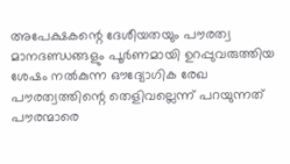അപേക്ഷകന്റെ ദേശീയതയും പൗരത്വ മാനദണ്ഡങ്ങളും പൂർണമായി ഉറപ്പുവരുത്തിയ ശേഷം നൽകുന്ന ഔദ്യോഗിക രേഖ പൗരത്വത്തിന്റെ തെളിവല്ലെന്ന് പറയുന്നത് പൗരന്മാരെ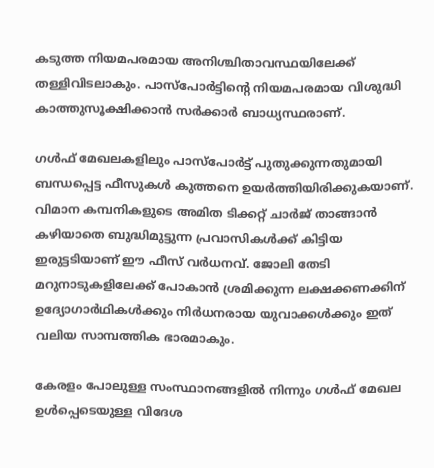കടുത്ത നിയമപരമായ അനിശ്ചിതാവസ്ഥയിലേക്ക് തള്ളിവിടലാകും. പാസ്പോർട്ടിന്റെ നിയമപരമായ വിശുദ്ധി കാത്തുസൂക്ഷിക്കാൻ സർക്കാർ ബാധ്യസ്ഥരാണ്.

ഗൾഫ് മേഖലകളിലും പാസ്പോർട്ട് പുതുക്കുന്നതുമായി ബന്ധപ്പെട്ട ഫീസുകൾ കുത്തനെ ഉയർത്തിയിരിക്കുകയാണ്. വിമാന കമ്പനികളുടെ അമിത ടിക്കറ്റ് ചാർജ് താങ്ങാൻ കഴിയാതെ ബുദ്ധിമുട്ടുന്ന പ്രവാസികൾക്ക് കിട്ടിയ ഇരുട്ടടിയാണ് ഈ ഫീസ് വർധനവ്. ജോലി തേടി മറുനാടുകളിലേക്ക് പോകാൻ ശ്രമിക്കുന്ന ലക്ഷക്കണക്കിന് ഉദ്യോഗാർഥികൾക്കും നിർധനരായ യുവാക്കൾക്കും ഇത് വലിയ സാമ്പത്തിക ഭാരമാകും.

കേരളം പോലുള്ള സംസ്ഥാനങ്ങളിൽ നിന്നും ഗൾഫ് മേഖല ഉൾപ്പെടെയുള്ള വിദേശ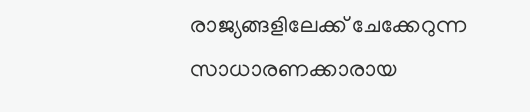രാജ്യങ്ങളിലേക്ക് ചേക്കേറുന്ന സാധാരണക്കാരായ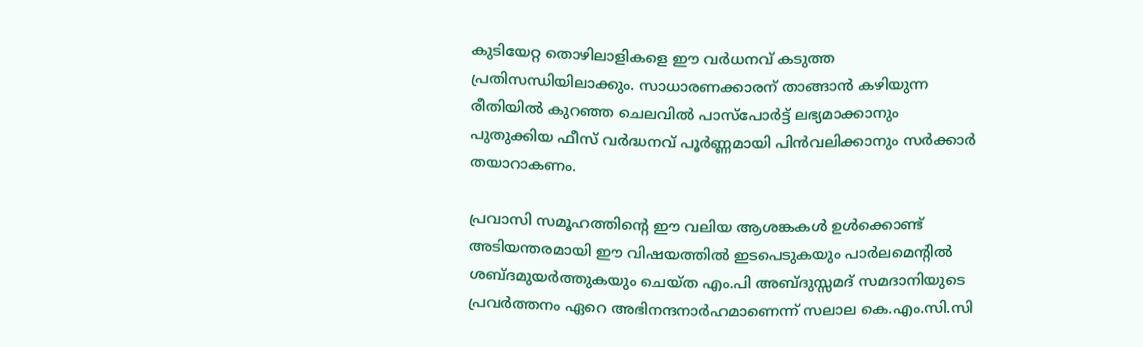കുടിയേറ്റ തൊഴിലാളികളെ ഈ വർധനവ് കടുത്ത പ്രതിസന്ധിയിലാക്കും. സാധാരണക്കാരന് താങ്ങാൻ കഴിയുന്ന രീതിയിൽ കുറഞ്ഞ ചെലവിൽ പാസ്പോർട്ട് ലഭ്യമാക്കാനും പുതുക്കിയ ഫീസ് വർദ്ധനവ് പൂർണ്ണമായി പിൻവലിക്കാനും സർക്കാർ തയാറാകണം.

പ്രവാസി സമൂഹത്തിന്റെ ഈ വലിയ ആശങ്കകൾ ഉൾക്കൊണ്ട് അടിയന്തരമായി ഈ വിഷയത്തിൽ ഇടപെടുകയും പാർലമെന്റിൽ ശബ്ദമുയർത്തുകയും ചെയ്ത എം.പി അബ്ദുസ്സമദ് സമദാനിയുടെ പ്രവർത്തനം ഏറെ അഭിനന്ദനാർഹമാണെന്ന് സലാല കെ.എം.സി.സി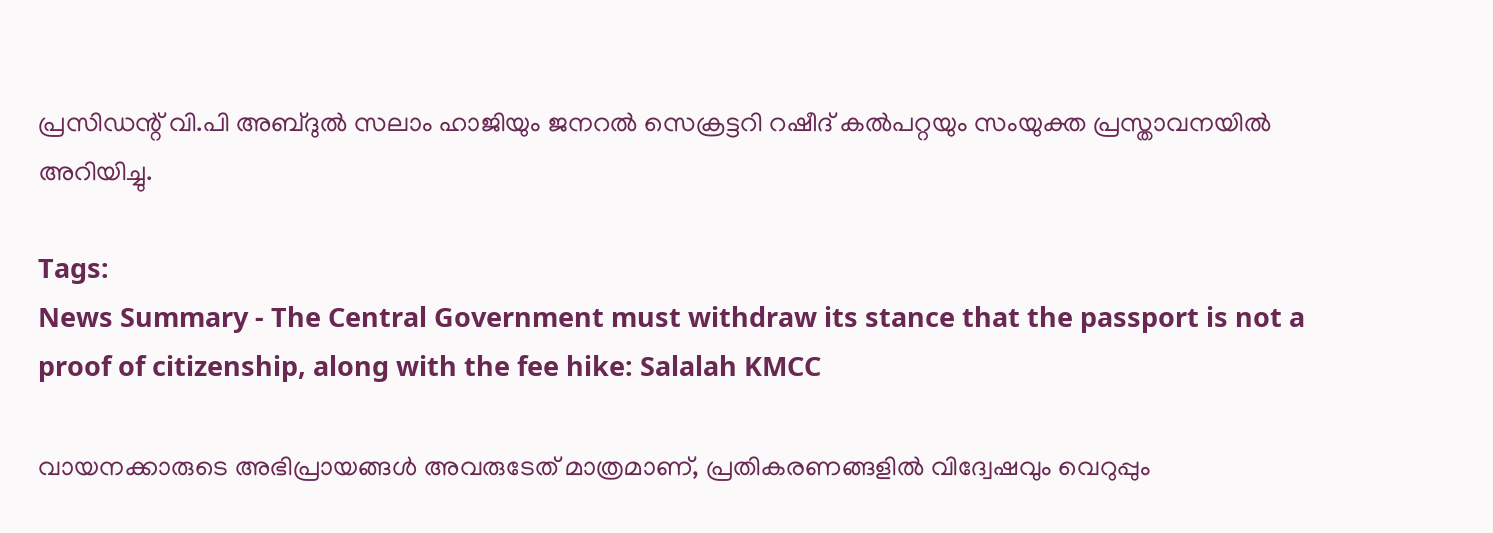പ്രസിഡന്റ് വി.പി അബ്ദുൽ സലാം ഹാജിയും ജനറൽ സെക്രട്ടറി റഷീദ് കൽപറ്റയും സംയുക്ത പ്രസ്താവനയിൽ അറിയിച്ചു.

Tags:
News Summary - The Central Government must withdraw its stance that the passport is not a proof of citizenship, along with the fee hike: Salalah KMCC

വായനക്കാരുടെ അഭിപ്രായങ്ങള്‍ അവരുടേത് മാത്രമാണ്, പ്രതികരണങ്ങളിൽ വിദ്വേഷവും വെറുപ്പും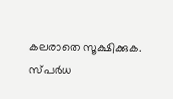കലരാതെ സൂക്ഷിക്കുക. സ്പർധ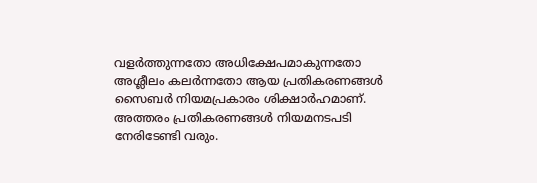വളർത്തുന്നതോ അധിക്ഷേപമാകുന്നതോ അശ്ലീലം കലർന്നതോ ആയ പ്രതികരണങ്ങൾ സൈബർ നിയമപ്രകാരം ശിക്ഷാർഹമാണ്. അത്തരം പ്രതികരണങ്ങൾ നിയമനടപടി നേരിടേണ്ടി വരും.